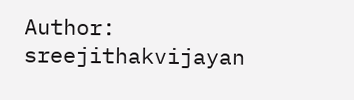Author: sreejithakvijayan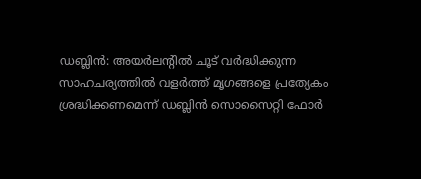ഡബ്ലിൻ: അയർലന്റിൽ ചൂട് വർദ്ധിക്കുന്ന സാഹചര്യത്തിൽ വളർത്ത് മൃഗങ്ങളെ പ്രത്യേകം ശ്രദ്ധിക്കണമെന്ന് ഡബ്ലിൻ സൊസൈറ്റി ഫോർ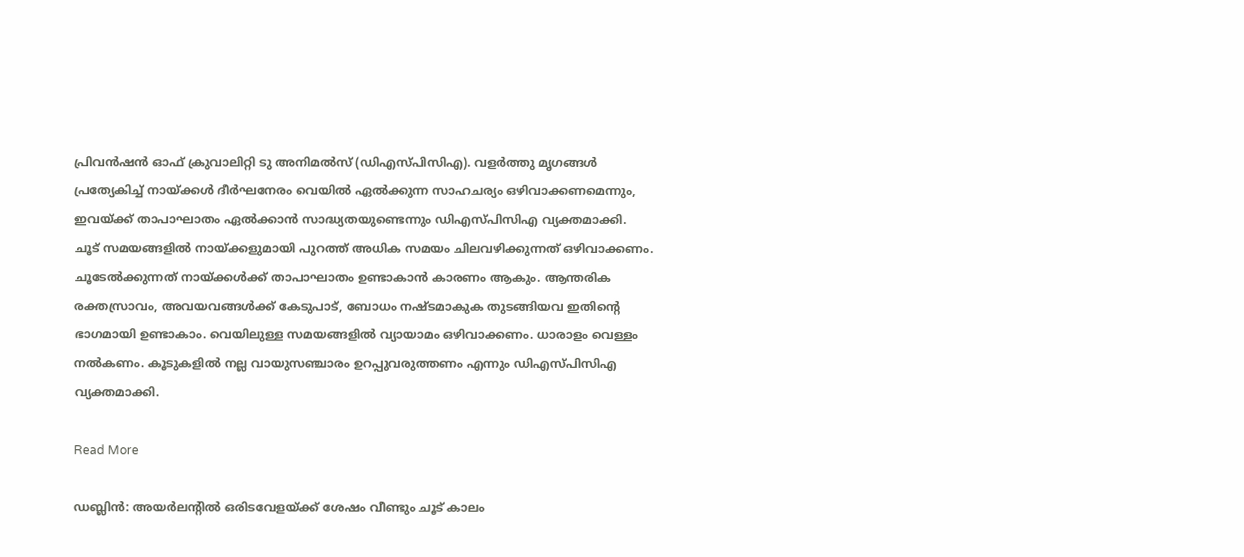പ്രിവൻഷൻ ഓഫ് ക്രുവാലിറ്റി ടു അനിമൽസ് (ഡിഎസ്പിസിഎ). വളർത്തു മൃഗങ്ങൾ പ്രത്യേകിച്ച് നായ്ക്കൾ ദീർഘനേരം വെയിൽ ഏൽക്കുന്ന സാഹചര്യം ഒഴിവാക്കണമെന്നും, ഇവയ്ക്ക് താപാഘാതം ഏൽക്കാൻ സാദ്ധ്യതയുണ്ടെന്നും ഡിഎസ്പിസിഎ വ്യക്തമാക്കി. ചൂട് സമയങ്ങളിൽ നായ്ക്കളുമായി പുറത്ത് അധിക സമയം ചിലവഴിക്കുന്നത് ഒഴിവാക്കണം. ചൂടേൽക്കുന്നത് നായ്ക്കൾക്ക് താപാഘാതം ഉണ്ടാകാൻ കാരണം ആകും. ആന്തരിക രക്തസ്രാവം, അവയവങ്ങൾക്ക് കേടുപാട്, ബോധം നഷ്ടമാകുക തുടങ്ങിയവ ഇതിന്റെ ഭാഗമായി ഉണ്ടാകാം. വെയിലുള്ള സമയങ്ങളിൽ വ്യായാമം ഒഴിവാക്കണം. ധാരാളം വെള്ളം നൽകണം. കൂടുകളിൽ നല്ല വായുസഞ്ചാരം ഉറപ്പുവരുത്തണം എന്നും ഡിഎസ്പിസിഎ വ്യക്തമാക്കി.

Read More

ഡബ്ലിൻ: അയർലന്റിൽ ഒരിടവേളയ്ക്ക് ശേഷം വീണ്ടും ചൂട് കാലം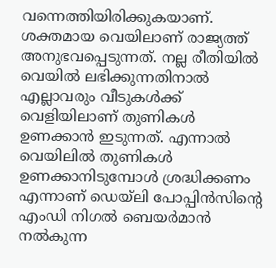വന്നെത്തിയിരിക്കുകയാണ്. ശക്തമായ വെയിലാണ് രാജ്യത്ത് അനുഭവപ്പെടുന്നത്. നല്ല രീതിയിൽ വെയിൽ ലഭിക്കുന്നതിനാൽ എല്ലാവരും വീടുകൾക്ക് വെളിയിലാണ് തുണികൾ ഉണക്കാൻ ഇടുന്നത്. എന്നാൽ വെയിലിൽ തുണികൾ ഉണക്കാനിടുമ്പോൾ ശ്രദ്ധിക്കണം എന്നാണ് ഡെയ്‌ലി പോപ്പിൻസിന്റെ എംഡി നിഗൽ ബെയർമാൻ നൽകുന്ന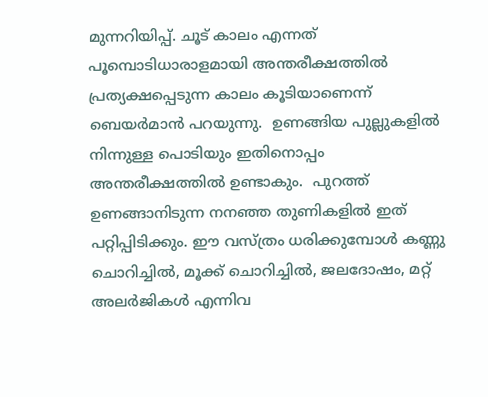മുന്നറിയിപ്പ്. ചൂട് കാലം എന്നത് പൂമ്പൊടിധാരാളമായി അന്തരീക്ഷത്തിൽ പ്രത്യക്ഷപ്പെടുന്ന കാലം കൂടിയാണെന്ന് ബെയർമാൻ പറയുന്നു.  ഉണങ്ങിയ പുല്ലുകളിൽ നിന്നുള്ള പൊടിയും ഇതിനൊപ്പം അന്തരീക്ഷത്തിൽ ഉണ്ടാകും.  പുറത്ത് ഉണങ്ങാനിടുന്ന നനഞ്ഞ തുണികളിൽ ഇത് പറ്റിപ്പിടിക്കും. ഈ വസ്ത്രം ധരിക്കുമ്പോൾ കണ്ണു ചൊറിച്ചിൽ, മൂക്ക് ചൊറിച്ചിൽ, ജലദോഷം, മറ്റ് അലർജികൾ എന്നിവ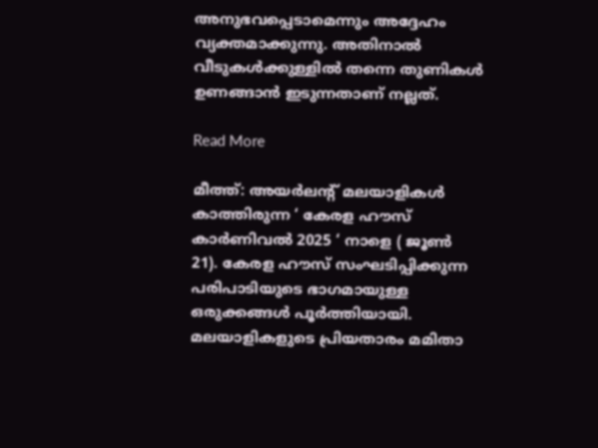അനുഭവപ്പെടാമെന്നും അദ്ദേഹം വ്യക്തമാക്കുന്നു. അതിനാൽ വീടുകൾക്കുള്ളിൽ തന്നെ തുണികൾ ഉണങ്ങാൻ ഇടുന്നതാണ് നല്ലത്.

Read More

മീത്ത്: അയർലന്റ് മലയാളികൾ കാത്തിരുന്ന ‘ കേരള ഹൗസ് കാർണിവൽ 2025 ‘ നാളെ ( ജൂൺ 21). കേരള ഹൗസ് സംഘടിപ്പിക്കുന്ന പരിപാടിയുടെ ഭാഗമായുള്ള ഒരുക്കങ്ങൾ പൂർത്തിയായി. മലയാളികളുടെ പ്രിയതാരം മമിതാ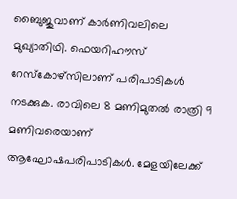ബൈുജുവാണ് കാർണിവലിലെ മുഖ്യാതിഥി. ഫെയറിഹൗസ് റേസ്‌കോഴ്‌സിലാണ് പരിപാടികൾ നടക്കുക. രാവിലെ 8 മണിമുതൽ രാത്രി 9 മണിവരെയാണ് ആഘോഷപരിപാടികൾ. മേളയിലേക്ക്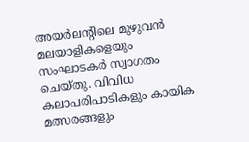അയർലന്റിലെ മുഴുവൻ മലയാളികളെയും സംഘാടകർ സ്വാഗതം ചെയ്തു. വിവിധ കലാപരിപാടികളും കായിക മത്സരങ്ങളും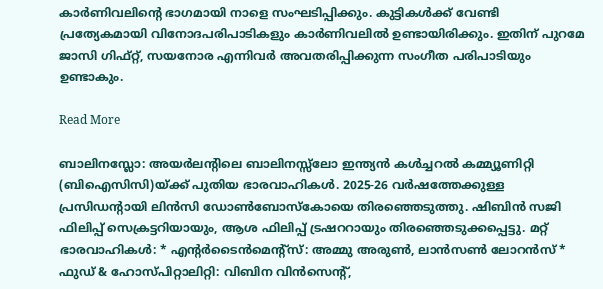കാർണിവലിന്റെ ഭാഗമായി നാളെ സംഘടിപ്പിക്കും. കുട്ടികൾക്ക് വേണ്ടി പ്രത്യേകമായി വിനോദപരിപാടികളും കാർണിവലിൽ ഉണ്ടായിരിക്കും. ഇതിന് പുറമേ ജാസി ഗിഫ്റ്റ്, സയനോര എന്നിവർ അവതരിപ്പിക്കുന്ന സംഗീത പരിപാടിയും ഉണ്ടാകും.

Read More

ബാലിനസ്ലോ: അയർലന്റിലെ ബാലിനസ്സ്‌ലോ ഇന്ത്യൻ കൾച്ചറൽ കമ്മ്യൂണിറ്റി (ബിഐസിസി)യ്ക്ക് പുതിയ ഭാരവാഹികൾ. 2025-26 വർഷത്തേക്കുള്ള പ്രസിഡന്റായി ലിൻസി ഡോൺബോസ്‌കോയെ തിരഞ്ഞെടുത്തു. ഷിബിൻ സജി ഫിലിപ്പ് സെക്രട്ടറിയായും, ആശ ഫിലിപ്പ് ട്രഷററായും തിരഞ്ഞെടുക്കപ്പെട്ടു. മറ്റ് ഭാരവാഹികൾ: * എന്റർടൈൻമെന്റ്‌സ്: അമ്മു അരുൺ, ലാൻസൺ ലോറൻസ് * ഫുഡ് & ഹോസ്പിറ്റാലിറ്റി: വിബിന വിൻസെന്റ്,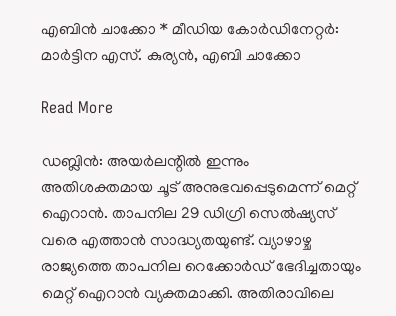എബിൻ ചാക്കോ * മീഡിയ കോർഡിനേറ്റർ: മാർട്ടിന എസ്. കുര്യൻ, എബി ചാക്കോ

Read More

ഡബ്ലിൻ: അയർലന്റിൽ ഇന്നും അതിശക്തമായ ചൂട് അനുഭവപ്പെടുമെന്ന് മെറ്റ് ഐറാൻ. താപനില 29 ഡിഗ്രി സെൽഷ്യസ് വരെ എത്താൻ സാദ്ധ്യതയുണ്ട്. വ്യാഴാഴ്ച രാജ്യത്തെ താപനില റെക്കോർഡ് ഭേദിച്ചതായും മെറ്റ് ഐറാൻ വ്യക്തമാക്കി. അതിരാവിലെ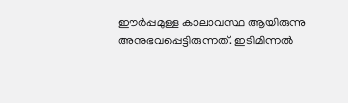ഈർപ്പമുള്ള കാലാവസ്ഥ ആയിരുന്നു അനുഭവപ്പെട്ടിരുന്നത്. ഇടിമിന്നൽ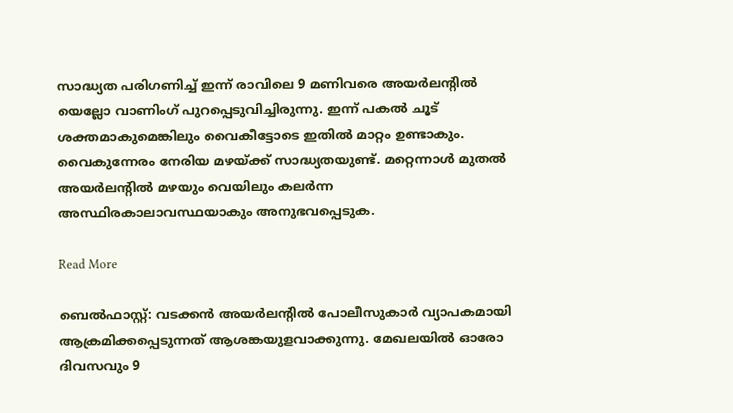സാദ്ധ്യത പരിഗണിച്ച് ഇന്ന് രാവിലെ 9 മണിവരെ അയർലന്റിൽ യെല്ലോ വാണിംഗ് പുറപ്പെടുവിച്ചിരുന്നു. ഇന്ന് പകൽ ചൂട് ശക്തമാകുമെങ്കിലും വൈകീട്ടോടെ ഇതിൽ മാറ്റം ഉണ്ടാകും. വൈകുന്നേരം നേരിയ മഴയ്ക്ക് സാദ്ധ്യതയുണ്ട്. മറ്റെന്നാൾ മുതൽ അയർലന്റിൽ മഴയും വെയിലും കലർന്ന അസ്ഥിരകാലാവസ്ഥയാകും അനുഭവപ്പെടുക.

Read More

ബെൽഫാസ്റ്റ്: വടക്കൻ അയർലന്റിൽ പോലീസുകാർ വ്യാപകമായി ആക്രമിക്കപ്പെടുന്നത് ആശങ്കയുളവാക്കുന്നു. മേഖലയിൽ ഓരോ ദിവസവും 9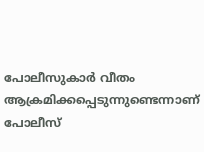പോലീസുകാർ വീതം ആക്രമിക്കപ്പെടുന്നുണ്ടെന്നാണ് പോലീസ്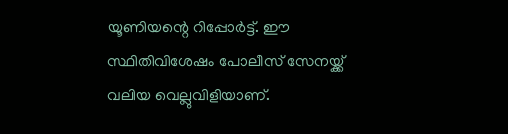യൂണിയന്റെ റിപ്പോർട്ട്. ഈ സ്ഥിതിവിശേഷം പോലീസ് സേനയ്ക്ക് വലിയ വെല്ലുവിളിയാണ്.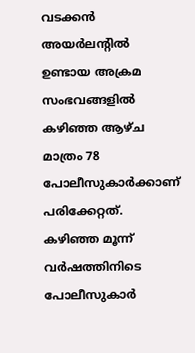വടക്കൻ അയർലന്റിൽ ഉണ്ടായ അക്രമ സംഭവങ്ങളിൽ കഴിഞ്ഞ ആഴ്ച മാത്രം 78 പോലീസുകാർക്കാണ് പരിക്കേറ്റത്. കഴിഞ്ഞ മൂന്ന് വർഷത്തിനിടെ പോലീസുകാർ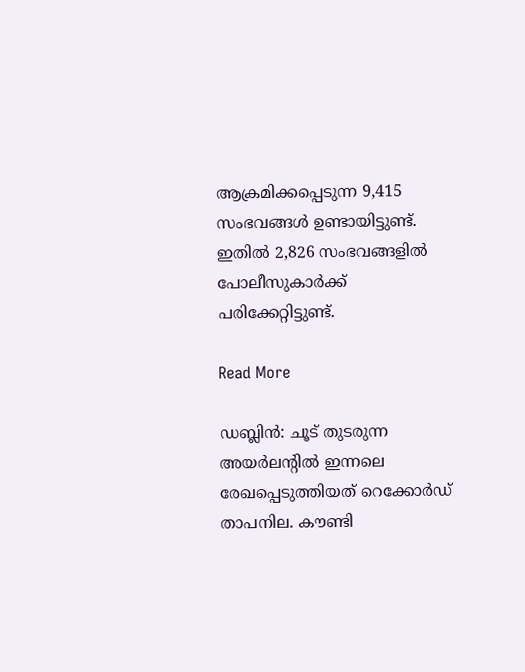ആക്രമിക്കപ്പെടുന്ന 9,415 സംഭവങ്ങൾ ഉണ്ടായിട്ടുണ്ട്. ഇതിൽ 2,826 സംഭവങ്ങളിൽ പോലീസുകാർക്ക് പരിക്കേറ്റിട്ടുണ്ട്.

Read More

ഡബ്ലിൻ: ചൂട് തുടരുന്ന അയർലന്റിൽ ഇന്നലെ രേഖപ്പെടുത്തിയത് റെക്കോർഡ് താപനില. കൗണ്ടി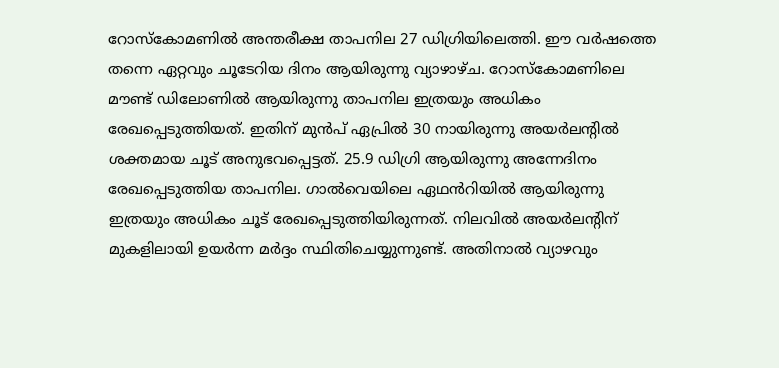റോസ്‌കോമണിൽ അന്തരീക്ഷ താപനില 27 ഡിഗ്രിയിലെത്തി. ഈ വർഷത്തെ തന്നെ ഏറ്റവും ചൂടേറിയ ദിനം ആയിരുന്നു വ്യാഴാഴ്ച. റോസ്‌കോമണിലെ മൗണ്ട് ഡിലോണിൽ ആയിരുന്നു താപനില ഇത്രയും അധികം രേഖപ്പെടുത്തിയത്. ഇതിന് മുൻപ് ഏപ്രിൽ 30 നായിരുന്നു അയർലന്റിൽ ശക്തമായ ചൂട് അനുഭവപ്പെട്ടത്. 25.9 ഡിഗ്രി ആയിരുന്നു അന്നേദിനം രേഖപ്പെടുത്തിയ താപനില. ഗാൽവെയിലെ ഏഥൻറിയിൽ ആയിരുന്നു ഇത്രയും അധികം ചൂട് രേഖപ്പെടുത്തിയിരുന്നത്. നിലവിൽ അയർലന്റിന് മുകളിലായി ഉയർന്ന മർദ്ദം സ്ഥിതിചെയ്യുന്നുണ്ട്. അതിനാൽ വ്യാഴവും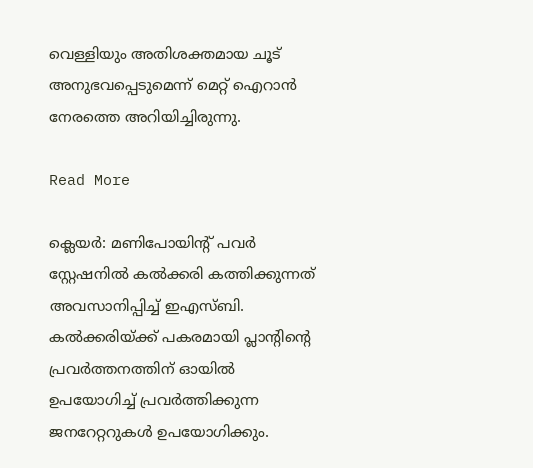വെള്ളിയും അതിശക്തമായ ചൂട് അനുഭവപ്പെടുമെന്ന് മെറ്റ് ഐറാൻ നേരത്തെ അറിയിച്ചിരുന്നു.

Read More

ക്ലെയർ: മണിപോയിന്റ് പവർ സ്റ്റേഷനിൽ കൽക്കരി കത്തിക്കുന്നത് അവസാനിപ്പിച്ച് ഇഎസ്ബി. കൽക്കരിയ്ക്ക് പകരമായി പ്ലാന്റിന്റെ പ്രവർത്തനത്തിന് ഓയിൽ ഉപയോഗിച്ച് പ്രവർത്തിക്കുന്ന ജനറേറ്ററുകൾ ഉപയോഗിക്കും.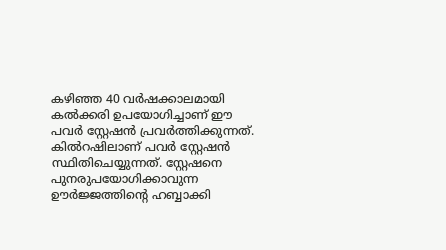കഴിഞ്ഞ 40 വർഷക്കാലമായി കൽക്കരി ഉപയോഗിച്ചാണ് ഈ പവർ സ്റ്റേഷൻ പ്രവർത്തിക്കുന്നത്. കിൽറഷിലാണ് പവർ സ്റ്റേഷൻ  സ്ഥിതിചെയ്യുന്നത്. സ്റ്റേഷനെ പുനരുപയോഗിക്കാവുന്ന ഊർജ്ജത്തിന്റെ ഹബ്ബാക്കി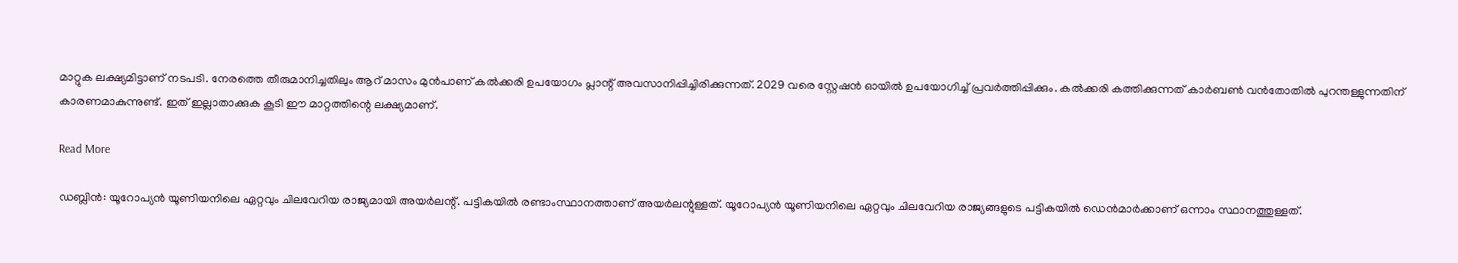മാറ്റുക ലക്ഷ്യമിട്ടാണ് നടപടി. നേരത്തെ തീരുമാനിച്ചതിലും ആറ് മാസം മുൻപാണ് കൽക്കരി ഉപയോഗം പ്ലാന്റ് അവസാനിപ്പിച്ചിരിക്കുന്നത്. 2029 വരെ സ്റ്റേഷൻ ഓയിൽ ഉപയോഗിച്ച് പ്രവർത്തിപ്പിക്കും. കൽക്കരി കത്തിക്കുന്നത് കാർബൺ വൻതോതിൽ പുറന്തള്ളുന്നതിന് കാരണമാകുന്നുണ്ട്. ഇത് ഇല്ലാതാക്കുക കൂടി ഈ മാറ്റത്തിന്റെ ലക്ഷ്യമാണ്.

Read More

ഡബ്ലിൻ: യൂറോപ്യൻ യൂണിയനിലെ ഏറ്റവും ചിലവേറിയ രാജ്യമായി അയർലന്റ്. പട്ടികയിൽ രണ്ടാംസ്ഥാനത്താണ് അയർലന്റുള്ളത്. യൂറോപ്യൻ യൂണിയനിലെ ഏറ്റവും ചിലവേറിയ രാജ്യങ്ങളുടെ പട്ടികയിൽ ഡെൻമാർക്കാണ് ഒന്നാം സ്ഥാനത്തുള്ളത്.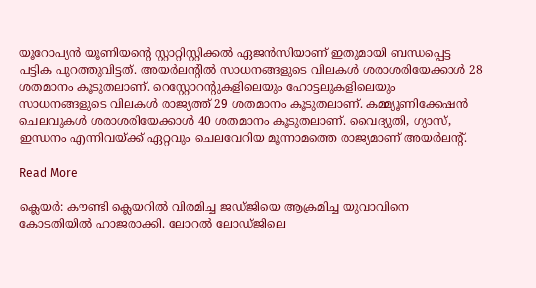യൂറോപ്യൻ യൂണിയന്റെ സ്റ്റാറ്റിസ്റ്റിക്കൽ ഏജൻസിയാണ് ഇതുമായി ബന്ധപ്പെട്ട പട്ടിക പുറത്തുവിട്ടത്. അയർലന്റിൽ സാധനങ്ങളുടെ വിലകൾ ശരാശരിയേക്കാൾ 28 ശതമാനം കൂടുതലാണ്. റെസ്റ്റോറന്റുകളിലെയും ഹോട്ടലുകളിലെയും സാധനങ്ങളുടെ വിലകൾ രാജ്യത്ത് 29 ശതമാനം കൂടുതലാണ്. കമ്മ്യൂണിക്കേഷൻ ചെലവുകൾ ശരാശരിയേക്കാൾ 40 ശതമാനം കൂടുതലാണ്. വൈദ്യുതി, ഗ്യാസ്, ഇന്ധനം എന്നിവയ്ക്ക് ഏറ്റവും ചെലവേറിയ മൂന്നാമത്തെ രാജ്യമാണ് അയർലന്റ്.

Read More

ക്ലെയർ: കൗണ്ടി ക്ലെയറിൽ വിരമിച്ച ജഡ്ജിയെ ആക്രമിച്ച യുവാവിനെ കോടതിയിൽ ഹാജരാക്കി. ലോറൽ ലോഡ്ജിലെ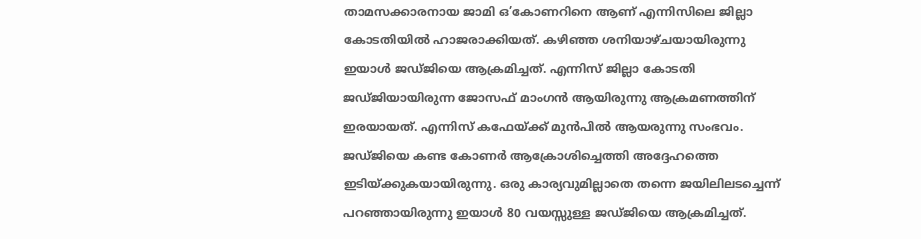താമസക്കാരനായ ജാമി ഒ’കോണറിനെ ആണ് എന്നിസിലെ ജില്ലാ കോടതിയിൽ ഹാജരാക്കിയത്. കഴിഞ്ഞ ശനിയാഴ്ചയായിരുന്നു ഇയാൾ ജഡ്ജിയെ ആക്രമിച്ചത്. എന്നിസ് ജില്ലാ കോടതി ജഡ്ജിയായിരുന്ന ജോസഫ് മാംഗൻ ആയിരുന്നു ആക്രമണത്തിന് ഇരയായത്. എന്നിസ് കഫേയ്ക്ക് മുൻപിൽ ആയരുന്നു സംഭവം. ജഡ്ജിയെ കണ്ട കോണർ ആക്രോശിച്ചെത്തി അദ്ദേഹത്തെ ഇടിയ്ക്കുകയായിരുന്നു. ഒരു കാര്യവുമില്ലാതെ തന്നെ ജയിലിലടച്ചെന്ന് പറഞ്ഞായിരുന്നു ഇയാൾ 80 വയസ്സുള്ള ജഡ്ജിയെ ആക്രമിച്ചത്.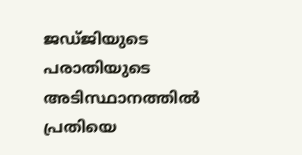ജഡ്ജിയുടെ പരാതിയുടെ അടിസ്ഥാനത്തിൽ പ്രതിയെ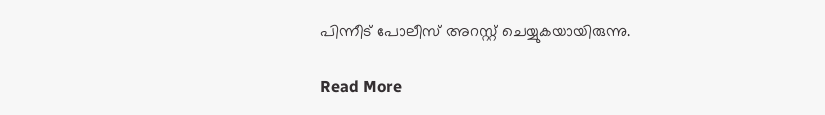പിന്നീട് പോലീസ് അറസ്റ്റ് ചെയ്യുകയായിരുന്നു.

Read More